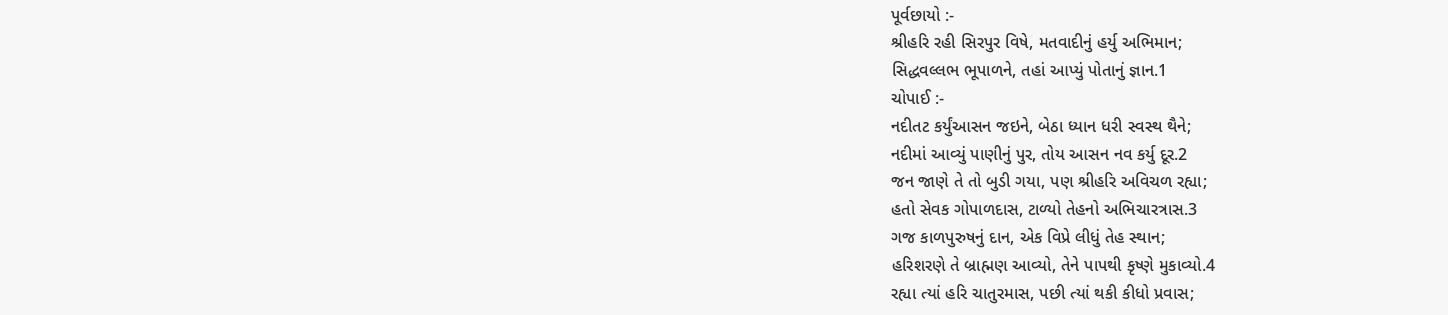પૂર્વછાયો :-
શ્રીહરિ રહી સિરપુર વિષે, મતવાદીનું હર્યુ અભિમાન;
સિદ્ધવલ્લભ ભૂપાળને, તહાં આપ્યું પોતાનું જ્ઞાન.1
ચોપાઈ :-
નદીતટ કર્યુંઆસન જઇને, બેઠા ધ્યાન ધરી સ્વસ્થ થૈને;
નદીમાં આવ્યું પાણીનું પુર, તોય આસન નવ કર્યુ દૂર.2
જન જાણે તે તો બુડી ગયા, પણ શ્રીહરિ અવિચળ રહ્યા;
હતો સેવક ગોપાળદાસ, ટાળ્યો તેહનો અભિચારત્રાસ.3
ગજ કાળપુરુષનું દાન, એક વિપ્રે લીધું તેહ સ્થાન;
હરિશરણે તે બ્રાહ્મણ આવ્યો, તેને પાપથી કૃષ્ણે મુકાવ્યો.4
રહ્યા ત્યાં હરિ ચાતુરમાસ, પછી ત્યાં થકી કીધો પ્રવાસ;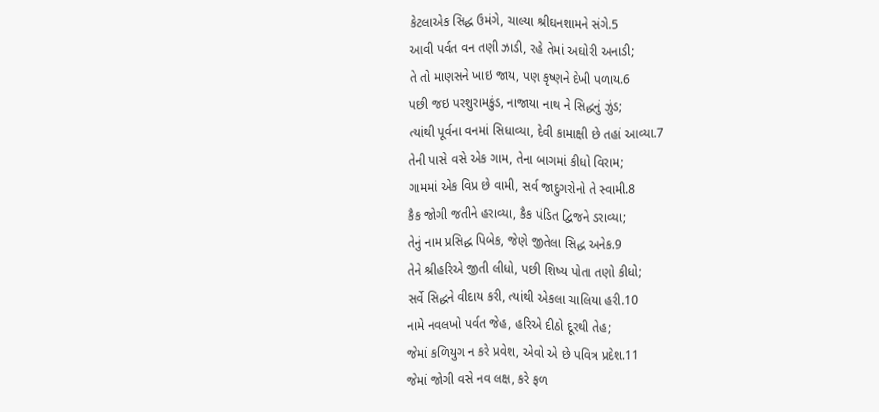કેટલાએક સિદ્ધ ઉમંગે, ચાલ્યા શ્રીઘનશામને સંગે.5
આવી પર્વત વન તણી ઝાડી, રહે તેમાં અઘોરી અનાડી;
તે તો માણસને ખાઇ જાય, પણ કૃષ્ણને દેખી પળાય.6
પછી જઇ પરશુરામકુંડ, નાજાયા નાથ ને સિદ્ધનું ઝુંડ;
ત્યાંથી પૂર્વના વનમાં સિધાવ્યા, દેવી કામાક્ષી છે તહાં આવ્યા.7
તેની પાસે વસે એક ગામ, તેના બાગમાં કીધો વિરામ;
ગામમાં એક વિપ્ર છે વામી, સર્વ જાદુગરોનો તે સ્વામી.8
કૈક જોગી જતીને હરાવ્યા, કૈક પંડિત દ્વિજને ડરાવ્યા;
તેનું નામ પ્રસિદ્ધ પિબેક, જેણે જીતેલા સિદ્ધ અનેક.9
તેને શ્રીહરિએ જીતી લીધો, પછી શિષ્ય પોતા તણો કીધો;
સર્વે સિદ્ધને વીદાય કરી, ત્યાંથી એકલા ચાલિયા હરી.10
નામે નવલખો પર્વત જેહ, હરિએ દીઠો દૂરથી તેહ;
જેમાં કળિયુગ ન કરે પ્રવેશ, એવો એ છે પવિત્ર પ્રદેશ.11
જેમાં જોગી વસે નવ લક્ષ, કરે ફળ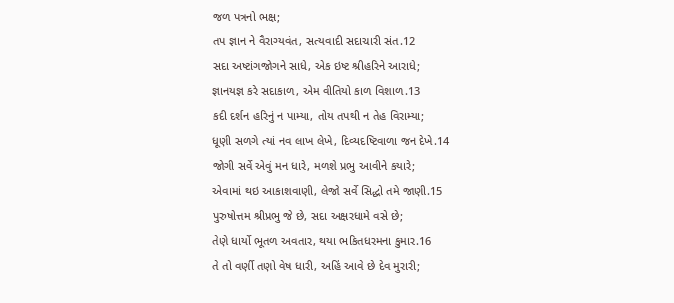જળ પત્રનો ભક્ષ;
તપ જ્ઞાન ને વૈરાગ્યવંત, સત્યવાદી સદાચારી સંત.12
સદા અષ્ટાંગજોગને સાધે, એક ઇષ્ટ શ્રીહરિને આરાધે;
જ્ઞાનયજ્ઞ કરે સદાકાળ, એમ વીતિયો કાળ વિશાળ.13
કદી દર્શન હરિનું ન પામ્યા, તોય તપથી ન તેહ વિરામ્યા;
ધૂણી સળગે ત્યાં નવ લાખ લેખે, દિવ્યદષ્ટિવાળા જન દેખે.14
જોગી સર્વે એવું મન ધારે, મળશે પ્રભુ આવીને કયારે;
એવામાં થઇ આકાશવાણી, લેજો સર્વે સિદ્ધો તમે જાણી.15
પુરુષોત્તમ શ્રીપ્રભુ જે છે, સદા અક્ષરધામે વસે છે;
તેણે ધાર્યો ભૂતળ અવતાર, થયા ભકિતધરમના કુમાર.16
તે તો વર્ણી તણો વેષ ધારી, અહિં આવે છે દેવ મુરારી;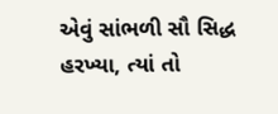એવું સાંભળી સૌ સિદ્ધ હરખ્યા, ત્યાં તો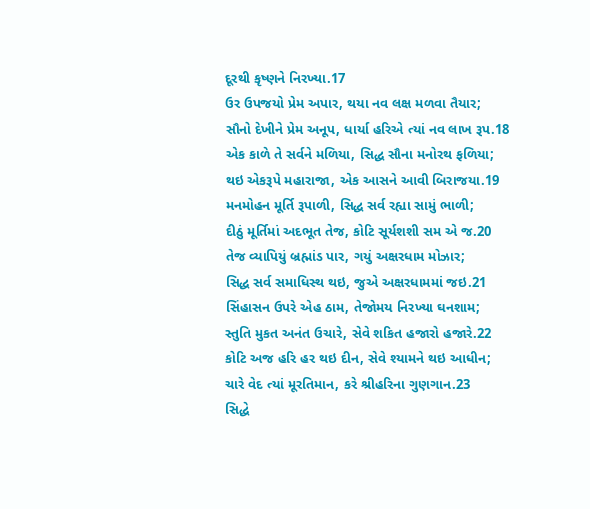દૂરથી કૃષ્ણને નિરખ્યા.17
ઉર ઉપજયો પ્રેમ અપાર, થયા નવ લક્ષ મળવા તૈયાર;
સૌનો દેખીને પ્રેમ અનૂપ, ધાર્યા હરિએ ત્યાં નવ લાખ રૂપ.18
એક કાળે તે સર્વને મળિયા, સિદ્ધ સૌના મનોરથ ફળિયા;
થઇ એકરૂપે મહારાજા, એક આસને આવી બિરાજયા.19
મનમોહન મૂર્તિ રૂપાળી, સિદ્ધ સર્વ રહ્યા સામું ભાળી;
દીઠું મૂર્તિમાં અદભૂત તેજ, કોટિ સૂર્યશશી સમ એ જ.20
તેજ વ્યાપિયું બ્રહ્માંડ પાર, ગયું અક્ષરધામ મોઝાર;
સિદ્ધ સર્વ સમાધિસ્થ થઇ, જુએ અક્ષરધામમાં જઇ.21
સિંહાસન ઉપરે એહ ઠામ, તેજોમય નિરખ્યા ઘનશામ;
સ્તુતિ મુકત અનંત ઉચારે, સેવે શકિત હજારો હજારે.22
કોટિ અજ હરિ હર થઇ દીન, સેવે શ્યામને થઇ આધીન;
ચારે વેદ ત્યાં મૂરતિમાન, કરે શ્રીહરિના ગુણગાન.23
સિદ્ધે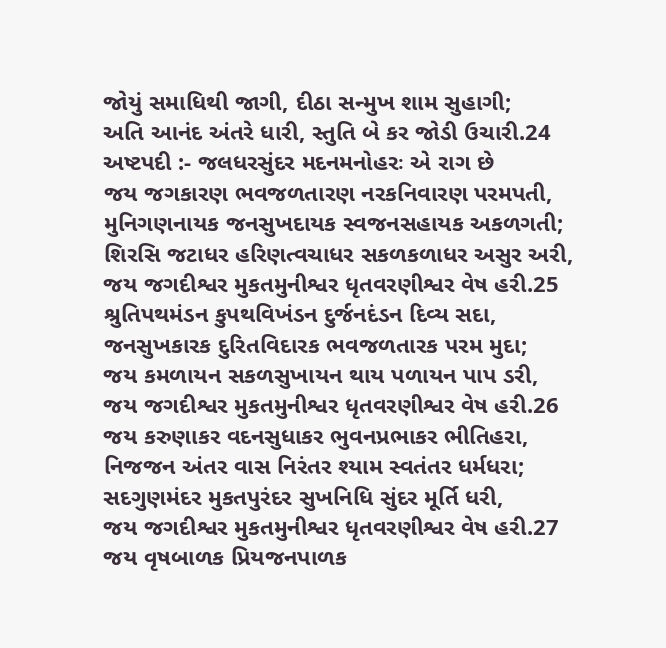જોયું સમાધિથી જાગી, દીઠા સન્મુખ શામ સુહાગી;
અતિ આનંદ અંતરે ધારી, સ્તુતિ બે કર જોડી ઉચારી.24
અષ્ટપદી :- જલધરસુંદર મદનમનોહરઃ એ રાગ છે
જય જગકારણ ભવજળતારણ નરકનિવારણ પરમપતી,
મુનિગણનાયક જનસુખદાયક સ્વજનસહાયક અકળગતી;
શિરસિ જટાધર હરિણત્વચાધર સકળકળાધર અસુર અરી,
જય જગદીશ્વર મુકતમુનીશ્વર ધૃતવરણીશ્વર વેષ હરી.25
શ્રુતિપથમંડન કુપથવિખંડન દુર્જનદંડન દિવ્ય સદા,
જનસુખકારક દુરિતવિદારક ભવજળતારક પરમ મુદા;
જય કમળાયન સકળસુખાયન થાય પળાયન પાપ ડરી,
જય જગદીશ્વર મુકતમુનીશ્વર ધૃતવરણીશ્વર વેષ હરી.26
જય કરુણાકર વદનસુધાકર ભુવનપ્રભાકર ભીતિહરા,
નિજજન અંતર વાસ નિરંતર શ્યામ સ્વતંતર ધર્મધરા;
સદગુણમંદર મુકતપુરંદર સુખનિધિ સુંદર મૂર્તિ ધરી,
જય જગદીશ્વર મુકતમુનીશ્વર ધૃતવરણીશ્વર વેષ હરી.27
જય વૃષબાળક પ્રિયજનપાળક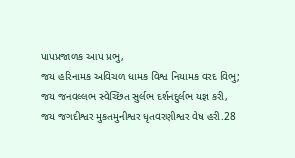પાપપ્રજાળક આપ પ્રભુ,
જય હરિનામક અવિચળ ધામક વિશ્વ નિયામક વરદ વિભુ;
જય જનવલ્લભ સ્વેચ્છિત સુર્લભ દર્શનદુર્લભ યજ્ઞ કરી,
જય જગદીશ્વર મુકતમુનીશ્વર ધૃતવરણીશ્વર વેષ હરી.28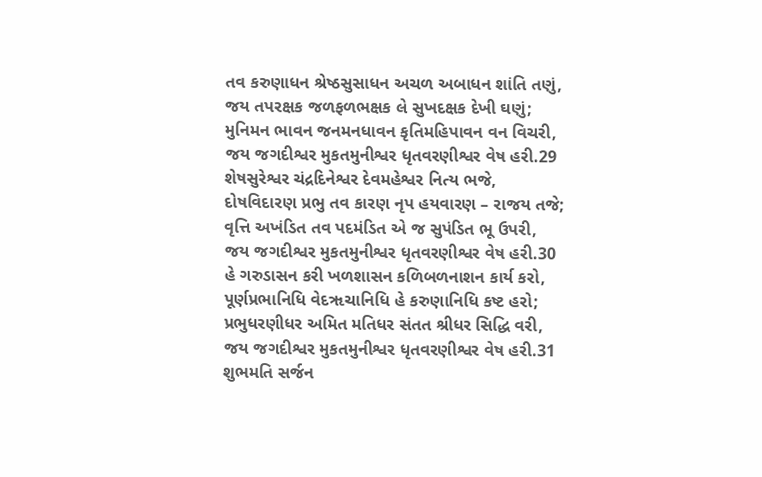તવ કરુણાધન શ્રેષ્ઠસુસાધન અચળ અબાધન શાંતિ તણું,
જય તપરક્ષક જળફળભક્ષક લે સુખદક્ષક દેખી ઘણું;
મુનિમન ભાવન જનમનધાવન કૃતિમહિપાવન વન વિચરી,
જય જગદીશ્વર મુકતમુનીશ્વર ધૃતવરણીશ્વર વેષ હરી.29
શેષસુરેશ્વર ચંદ્રદિનેશ્વર દેવમહેશ્વર નિત્ય ભજે,
દોષવિદારણ પ્રભુ તવ કારણ નૃપ હયવારણ – રાજય તજે;
વૃત્તિ અખંડિત તવ પદમંડિત એ જ સુપંડિત ભૂ ઉપરી,
જય જગદીશ્વર મુકતમુનીશ્વર ધૃતવરણીશ્વર વેષ હરી.30
હે ગરુડાસન કરી ખળશાસન કળિબળનાશન કાર્ય કરો,
પૂર્ણપ્રભાનિધિ વેદૠચાનિધિ હે કરુણાનિધિ કષ્ટ હરો;
પ્રભુધરણીધર અમિત મતિધર સંતત શ્રીધર સિદ્ધિ વરી,
જય જગદીશ્વર મુકતમુનીશ્વર ધૃતવરણીશ્વર વેષ હરી.31
શુભમતિ સર્જન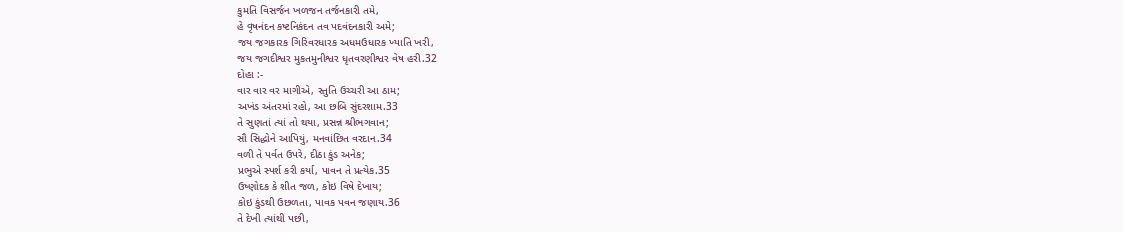કુમતિ વિસર્જન ખળજન તર્જનકારી તમે,
હે વૃષનંદન કષ્ટનિકંદન તવ પદવંદનકારી અમે;
જય જગકારક ગિરિવરધારક અધમઉધારક ખ્યાતિ ખરી,
જય જગદીશ્વર મુકતમુનીશ્વર ધૃતવરણીશ્વર વેષ હરી.32
દોહા :-
વાર વાર વર માગીએ, સ્તુતિ ઉચ્ચરી આ ઠામ;
અખંડ અંતરમાં રહો, આ છબિ સુંદરશામ.33
તે સુણતાં ત્યાં તો થયા, પ્રસન્ન શ્રીભગવાન;
સૌ સિદ્ધોને આપિયું, મનવાંછિત વરદાન.34
વળી તે પર્વત ઉપરે, દીઠા કુંડ અનેક;
પ્રભુએ સ્પર્શ કરી કર્યા, પાવન તે પ્રત્યેક.35
ઉષ્ણોદક કે શીત જળ, કોઇ વિષે દેખાય;
કોઇ કુંડથી ઉછળતા, પાવક પવન જણાય.36
તે દેખી ત્યાંથી પછી,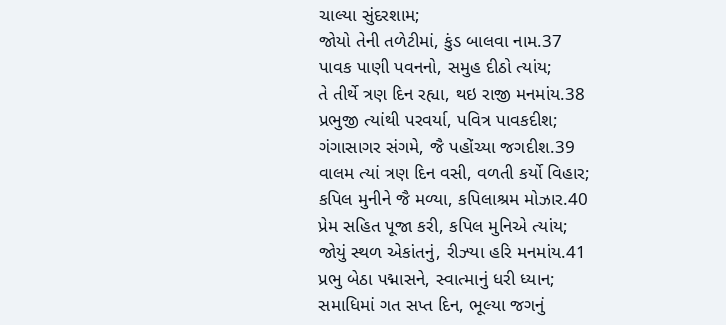ચાલ્યા સુંદરશામ;
જોયો તેની તળેટીમાં, કુંડ બાલવા નામ.37
પાવક પાણી પવનનો, સમુહ દીઠો ત્યાંય;
તે તીર્થે ત્રણ દિન રહ્યા, થઇ રાજી મનમાંય.38
પ્રભુજી ત્યાંથી પરવર્યા, પવિત્ર પાવકદીશ;
ગંગાસાગર સંગમે, જૈ પહોંચ્યા જગદીશ.39
વાલમ ત્યાં ત્રણ દિન વસી, વળતી કર્યો વિહાર;
કપિલ મુનીને જૈ મળ્યા, કપિલાશ્રમ મોઝાર.40
પ્રેમ સહિત પૂજા કરી, કપિલ મુનિએ ત્યાંય;
જોયું સ્થળ એકાંતનું, રીઝ્યા હરિ મનમાંય.41
પ્રભુ બેઠા પદ્માસને, સ્વાત્માનું ધરી ધ્યાન;
સમાધિમાં ગત સપ્ત દિન, ભૂલ્યા જગનું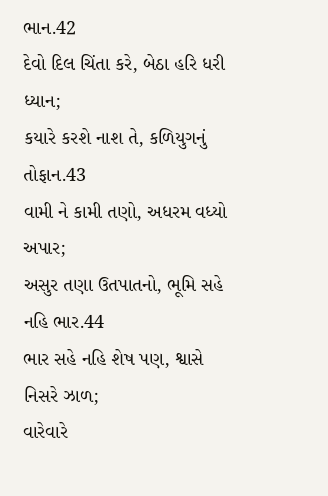ભાન.42
દેવો દિલ ચિંતા કરે, બેઠા હરિ ધરી ધ્યાન;
કયારે કરશે નાશ તે, કળિયુગનું તોફાન.43
વામી ને કામી તણો, અધરમ વધ્યો અપાર;
અસુર તણા ઉતપાતનો, ભૂમિ સહે નહિ ભાર.44
ભાર સહે નહિ શેષ પણ, શ્વાસે નિસરે ઝાળ;
વારેવારે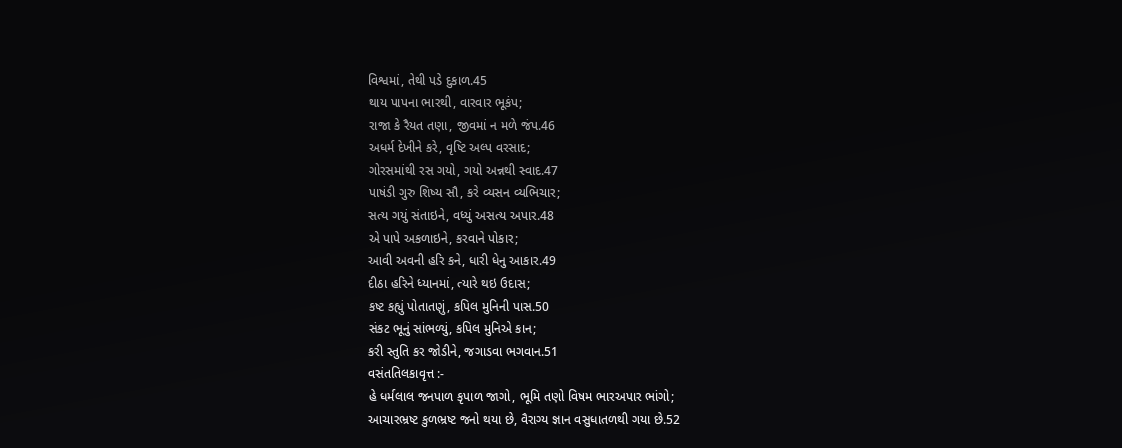વિશ્વમાં, તેથી પડે દુકાળ.45
થાય પાપના ભારથી, વારવાર ભૂકંપ;
રાજા કે રૈયત તણા, જીવમાં ન મળે જંપ.46
અધર્મ દેખીને કરે, વૃષ્ટિ અલ્પ વરસાદ;
ગોરસમાંથી રસ ગયો, ગયો અન્નથી સ્વાદ.47
પાષંડી ગુરુ શિષ્ય સૌ, કરે વ્યસન વ્યભિચાર;
સત્ય ગયું સંતાઇને, વધ્યું અસત્ય અપાર.48
એ પાપે અકળાઇને, કરવાને પોકાર;
આવી અવની હરિ કને, ધારી ધેનુ આકાર.49
દીઠા હરિને ધ્યાનમાં, ત્યારે થઇ ઉદાસ;
કષ્ટ કહ્યું પોતાતણું, કપિલ મુનિની પાસ.50
સંકટ ભૂનું સાંભળ્યું, કપિલ મુનિએ કાન;
કરી સ્તુતિ કર જોડીને, જગાડવા ભગવાન.51
વસંતતિલકાવૃત્ત :-
હે ધર્મલાલ જનપાળ કૃપાળ જાગો, ભૂમિ તણો વિષમ ભારઅપાર ભાંગો;
આચારભ્રષ્ટ કુળભ્રષ્ટ જનો થયા છે, વૈરાગ્ય જ્ઞાન વસુધાતળથી ગયા છે.52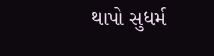થાપો સુધર્મ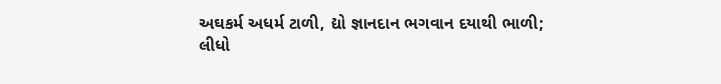અઘકર્મ અધર્મ ટાળી, દ્યો જ્ઞાનદાન ભગવાન દયાથી ભાળી;
લીધો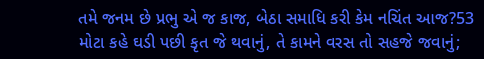તમે જનમ છે પ્રભુ એ જ કાજ, બેઠા સમાધિ કરી કેમ નચિંત આજ?53
મોટા કહે ઘડી પછી કૃત જે થવાનું, તે કામને વરસ તો સહજે જવાનું;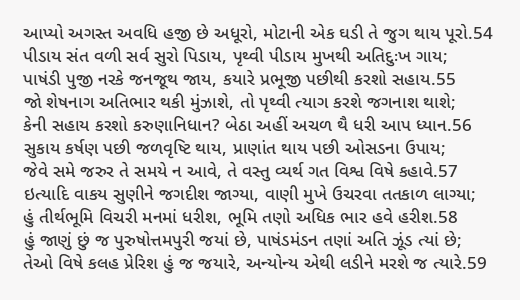આપ્યો અગસ્ત અવધિ હજી છે અધૂરો, મોટાની એક ઘડી તે જુગ થાય પૂરો.54
પીડાય સંત વળી સર્વ સુરો પિડાય, પૃથ્વી પીડાય મુખથી અતિદુઃખ ગાય;
પાષંડી પુજી નરકે જનજૂથ જાય, કયારે પ્રભૂજી પછીથી કરશો સહાય.55
જો શેષનાગ અતિભાર થકી મુંઝાશે, તો પૃથ્વી ત્યાગ કરશે જગનાશ થાશે;
કેની સહાય કરશો કરુણાનિધાન? બેઠા અહીં અચળ થૈ ધરી આપ ધ્યાન.56
સુકાય કર્ષણ પછી જળવૃષ્ટિ થાય, પ્રાણાંત થાય પછી ઓસડના ઉપાય;
જેવે સમે જરુર તે સમયે ન આવે, તે વસ્તુ વ્યર્થ ગત વિશ્વ વિષે કહાવે.57
ઇત્યાદિ વાકય સુણીને જગદીશ જાગ્યા, વાણી મુખે ઉચરવા તતકાળ લાગ્યા;
હું તીર્થભૂમિ વિચરી મનમાં ધરીશ, ભૂમિ તણો અધિક ભાર હવે હરીશ.58
હું જાણું છું જ પુરુષોત્તમપુરી જયાં છે, પાષંડમંડન તણાં અતિ ઝૂંડ ત્યાં છે;
તેઓ વિષે કલહ પ્રેરિશ હું જ જયારે, અન્યોન્ય એથી લડીને મરશે જ ત્યારે.59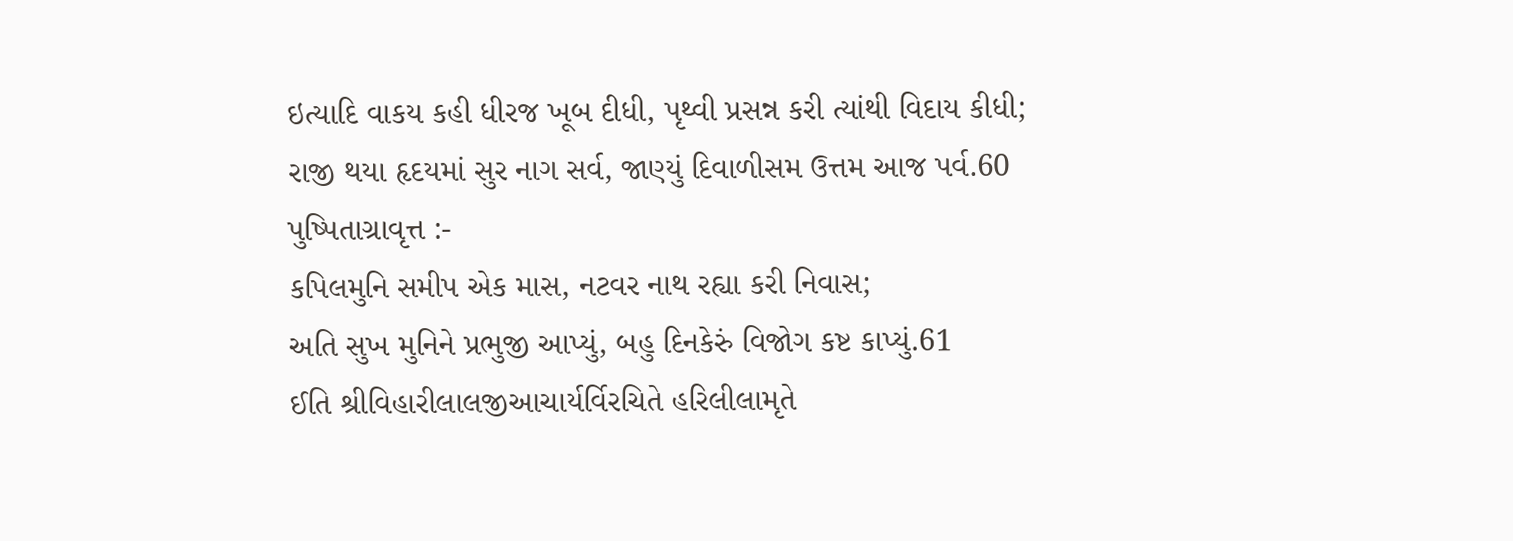ઇત્યાદિ વાકય કહી ધીરજ ખૂબ દીધી, પૃથ્વી પ્રસન્ન કરી ત્યાંથી વિદાય કીધી;
રાજી થયા હૃદયમાં સુર નાગ સર્વ, જાણ્યું દિવાળીસમ ઉત્તમ આજ પર્વ.60
પુષ્પિતાગ્રાવૃત્ત :-
કપિલમુનિ સમીપ એક માસ, નટવર નાથ રહ્યા કરી નિવાસ;
અતિ સુખ મુનિને પ્રભુજી આપ્યું, બહુ દિનકેરું વિજોગ કષ્ટ કાપ્યું.61
ઈતિ શ્રીવિહારીલાલજીઆચાર્યર્વિરચિતે હરિલીલામૃતે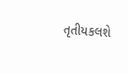તૃતીયકલશે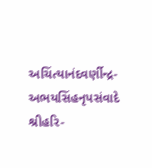અચિંત્યાનંદવર્ણીન્દ્ર-અભયસિંહનૃપસંવાદે શ્રીહરિ-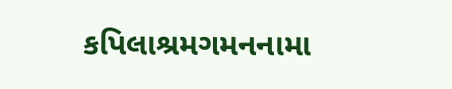કપિલાશ્રમગમનનામા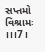સપ્તમો વિશ્રામઃ ।।।7।